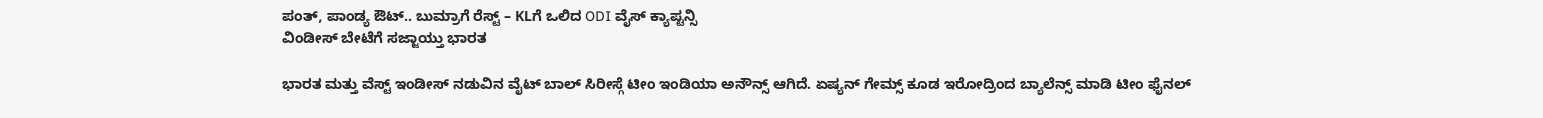ಪಂತ್, ಪಾಂಡ್ಯ ಔಟ್.. ಬುಮ್ರಾಗೆ ರೆಸ್ಟ್ – KLಗೆ ಒಲಿದ ODI ವೈಸ್ ಕ್ಯಾಪ್ಟನ್ಸಿ
ವಿಂಡೀಸ್ ಬೇಟೆಗೆ ಸಜ್ಜಾಯ್ತು ಭಾರತ

ಭಾರತ ಮತ್ತು ವೆಸ್ಟ್ ಇಂಡೀಸ್ ನಡುವಿನ ವೈಟ್ ಬಾಲ್ ಸಿರೀಸ್ಗೆ ಟೀಂ ಇಂಡಿಯಾ ಅನೌನ್ಸ್ ಆಗಿದೆ. ಏಷ್ಯನ್ ಗೇಮ್ಸ್ ಕೂಡ ಇರೋದ್ರಿಂದ ಬ್ಯಾಲೆನ್ಸ್ ಮಾಡಿ ಟೀಂ ಫೈನಲ್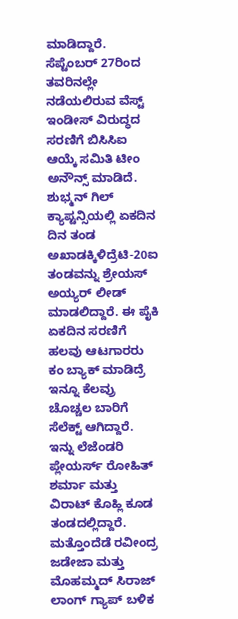ಮಾಡಿದ್ದಾರೆ. ಸೆಪ್ಟೆಂಬರ್ 27ರಿಂದ ತವರಿನಲ್ಲೇ ನಡೆಯಲಿರುವ ವೆಸ್ಟ್ ಇಂಡೀಸ್ ವಿರುದ್ಧದ ಸರಣಿಗೆ ಬಿಸಿಸಿಐ ಆಯ್ಕೆ ಸಮಿತಿ ಟೀಂ ಅನೌನ್ಸ್ ಮಾಡಿದೆ. ಶುಭ್ಮನ್ ಗಿಲ್ ಕ್ಯಾಪ್ಟನ್ಸಿಯಲ್ಲಿ ಏಕದಿನ ದಿನ ತಂಡ ಅಖಾಡಕ್ಕಿಳಿದ್ರೆಟಿ-20ಐ ತಂಡವನ್ನು ಶ್ರೇಯಸ್ ಅಯ್ಯರ್ ಲೀಡ್ ಮಾಡಲಿದ್ದಾರೆ. ಈ ಪೈಕಿ ಏಕದಿನ ಸರಣಿಗೆ ಹಲವು ಆಟಗಾರರು ಕಂ ಬ್ಯಾಕ್ ಮಾಡಿದ್ರೆ ಇನ್ನೂ ಕೆಲವ್ರು ಚೊಚ್ಚಲ ಬಾರಿಗೆ ಸೆಲೆಕ್ಟ್ ಆಗಿದ್ದಾರೆ. ಇನ್ನು ಲೆಜೆಂಡರಿ ಪ್ಲೇಯರ್ಸ್ ರೋಹಿತ್ ಶರ್ಮಾ ಮತ್ತು ವಿರಾಟ್ ಕೊಹ್ಲಿ ಕೂಡ ತಂಡದಲ್ಲಿದ್ದಾರೆ. ಮತ್ತೊಂದೆಡೆ ರವೀಂದ್ರ ಜಡೇಜಾ ಮತ್ತು ಮೊಹಮ್ಮದ್ ಸಿರಾಜ್ ಲಾಂಗ್ ಗ್ಯಾಪ್ ಬಳಿಕ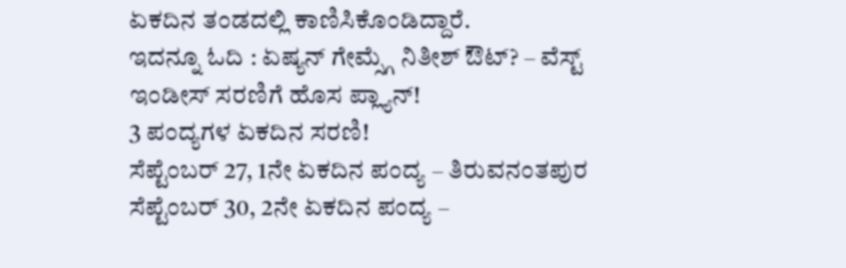ಏಕದಿನ ತಂಡದಲ್ಲಿ ಕಾಣಿಸಿಕೊಂಡಿದ್ದಾರೆ.
ಇದನ್ನೂ ಓದಿ : ಏಷ್ಯನ್ ಗೇಮ್ಸ್ಗೆ ನಿತೀಶ್ ಔಟ್? – ವೆಸ್ಟ್ ಇಂಡೀಸ್ ಸರಣಿಗೆ ಹೊಸ ಪ್ಲ್ಯಾನ್!
3 ಪಂದ್ಯಗಳ ಏಕದಿನ ಸರಣಿ!
ಸೆಪ್ಟೆಂಬರ್ 27, 1ನೇ ಏಕದಿನ ಪಂದ್ಯ – ತಿರುವನಂತಪುರ
ಸೆಪ್ಟೆಂಬರ್ 30, 2ನೇ ಏಕದಿನ ಪಂದ್ಯ –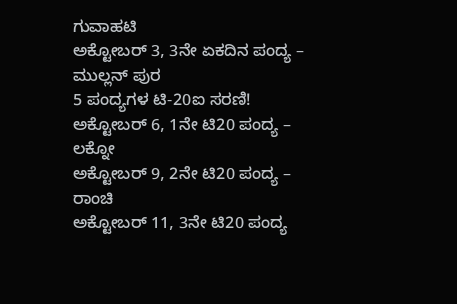ಗುವಾಹಟಿ
ಅಕ್ಟೋಬರ್ 3, 3ನೇ ಏಕದಿನ ಪಂದ್ಯ – ಮುಲ್ಲನ್ ಪುರ
5 ಪಂದ್ಯಗಳ ಟಿ-20ಐ ಸರಣಿ!
ಅಕ್ಟೋಬರ್ 6, 1ನೇ ಟಿ20 ಪಂದ್ಯ – ಲಕ್ನೋ
ಅಕ್ಟೋಬರ್ 9, 2ನೇ ಟಿ20 ಪಂದ್ಯ – ರಾಂಚಿ
ಅಕ್ಟೋಬರ್ 11, 3ನೇ ಟಿ20 ಪಂದ್ಯ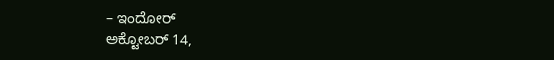– ಇಂದೋರ್
ಅಕ್ಟೋಬರ್ 14,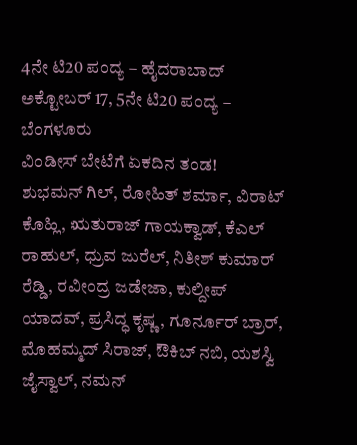4ನೇ ಟಿ20 ಪಂದ್ಯ – ಹೈದರಾಬಾದ್
ಅಕ್ಟೋಬರ್ 17, 5ನೇ ಟಿ20 ಪಂದ್ಯ – ಬೆಂಗಳೂರು
ವಿಂಡೀಸ್ ಬೇಟೆಗೆ ಏಕದಿನ ತಂಡ!
ಶುಭಮನ್ ಗಿಲ್, ರೋಹಿತ್ ಶರ್ಮಾ, ವಿರಾಟ್ ಕೊಹ್ಲಿ, ಋತುರಾಜ್ ಗಾಯಕ್ವಾಡ್, ಕೆಎಲ್ ರಾಹುಲ್, ಧ್ರುವ ಜುರೆಲ್, ನಿತೀಶ್ ಕುಮಾರ್ ರೆಡ್ಡಿ, ರವೀಂದ್ರ ಜಡೇಜಾ, ಕುಲ್ದೀಪ್ ಯಾದವ್, ಪ್ರಸಿದ್ಧ ಕೃಷ್ಣ, ಗೂರ್ನೂರ್ ಬ್ರಾರ್, ಮೊಹಮ್ಮದ್ ಸಿರಾಜ್, ಔಕಿಬ್ ನಬಿ, ಯಶಸ್ವಿ ಜೈಸ್ವಾಲ್, ನಮನ್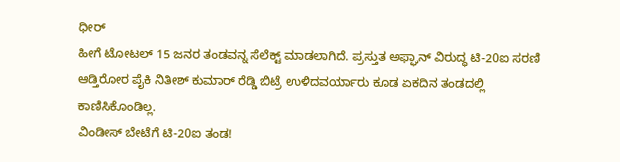ಧೀರ್
ಹೀಗೆ ಟೋಟಲ್ 15 ಜನರ ತಂಡವನ್ನ ಸೆಲೆಕ್ಟ್ ಮಾಡಲಾಗಿದೆ. ಪ್ರಸ್ತುತ ಅಫ್ಘಾನ್ ವಿರುದ್ಧ ಟಿ-20ಐ ಸರಣಿ ಆಡ್ತಿರೋರ ಪೈಕಿ ನಿತೀಶ್ ಕುಮಾರ್ ರೆಡ್ಡಿ ಬಿಟ್ರೆ ಉಳಿದವರ್ಯಾರು ಕೂಡ ಏಕದಿನ ತಂಡದಲ್ಲಿ ಕಾಣಿಸಿಕೊಂಡಿಲ್ಲ.
ವಿಂಡೀಸ್ ಬೇಟೆಗೆ ಟಿ-20ಐ ತಂಡ!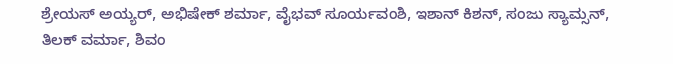ಶ್ರೇಯಸ್ ಅಯ್ಯರ್, ಅಭಿಷೇಕ್ ಶರ್ಮಾ, ವೈಭವ್ ಸೂರ್ಯವಂಶಿ, ಇಶಾನ್ ಕಿಶನ್, ಸಂಜು ಸ್ಯಾಮ್ಸನ್, ತಿಲಕ್ ವರ್ಮಾ, ಶಿವಂ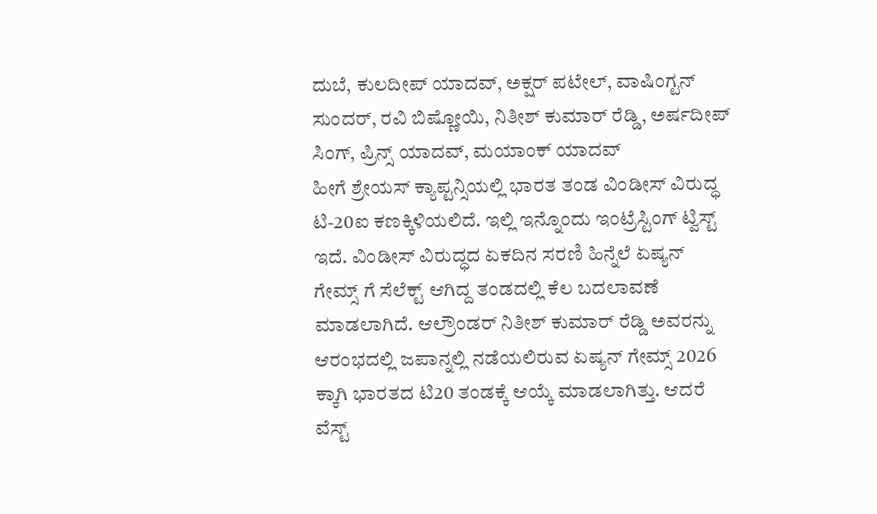ದುಬೆ, ಕುಲದೀಪ್ ಯಾದವ್, ಅಕ್ಷರ್ ಪಟೇಲ್, ವಾಷಿಂಗ್ಟನ್ ಸುಂದರ್, ರವಿ ಬಿಷ್ಣೋಯಿ, ನಿತೀಶ್ ಕುಮಾರ್ ರೆಡ್ಡಿ, ಅರ್ಷದೀಪ್ ಸಿಂಗ್, ಪ್ರಿನ್ಸ್ ಯಾದವ್, ಮಯಾಂಕ್ ಯಾದವ್
ಹೀಗೆ ಶ್ರೇಯಸ್ ಕ್ಯಾಪ್ಟನ್ಸಿಯಲ್ಲಿ ಭಾರತ ತಂಡ ವಿಂಡೀಸ್ ವಿರುದ್ಧ ಟಿ-20ಐ ಕಣಕ್ಕಿಳಿಯಲಿದೆ. ಇಲ್ಲಿ ಇನ್ನೊಂದು ಇಂಟ್ರೆಸ್ಟಿಂಗ್ ಟ್ವಿಸ್ಟ್ ಇದೆ. ವಿಂಡೀಸ್ ವಿರುದ್ಧದ ಏಕದಿನ ಸರಣಿ ಹಿನ್ನೆಲೆ ಏಷ್ಯನ್ ಗೇಮ್ಸ್ ಗೆ ಸೆಲೆಕ್ಟ್ ಆಗಿದ್ದ ತಂಡದಲ್ಲಿ ಕೆಲ ಬದಲಾವಣೆ ಮಾಡಲಾಗಿದೆ. ಆಲ್ರೌಂಡರ್ ನಿತೀಶ್ ಕುಮಾರ್ ರೆಡ್ಡಿ ಅವರನ್ನು ಆರಂಭದಲ್ಲಿ ಜಪಾನ್ನಲ್ಲಿ ನಡೆಯಲಿರುವ ಏಷ್ಯನ್ ಗೇಮ್ಸ್ 2026 ಕ್ಕಾಗಿ ಭಾರತದ ಟಿ20 ತಂಡಕ್ಕೆ ಆಯ್ಕೆ ಮಾಡಲಾಗಿತ್ತು. ಆದರೆ ವೆಸ್ಟ್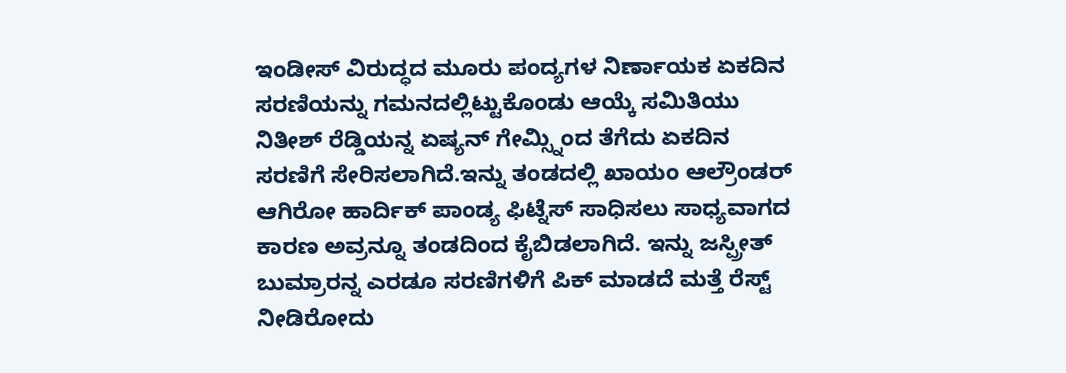ಇಂಡೀಸ್ ವಿರುದ್ಧದ ಮೂರು ಪಂದ್ಯಗಳ ನಿರ್ಣಾಯಕ ಏಕದಿನ ಸರಣಿಯನ್ನು ಗಮನದಲ್ಲಿಟ್ಟುಕೊಂಡು ಆಯ್ಕೆ ಸಮಿತಿಯು ನಿತೀಶ್ ರೆಡ್ಡಿಯನ್ನ ಏಷ್ಯನ್ ಗೇಮ್ಸ್ನಿಂದ ತೆಗೆದು ಏಕದಿನ ಸರಣಿಗೆ ಸೇರಿಸಲಾಗಿದೆ.ಇನ್ನು ತಂಡದಲ್ಲಿ ಖಾಯಂ ಆಲ್ರೌಂಡರ್ ಆಗಿರೋ ಹಾರ್ದಿಕ್ ಪಾಂಡ್ಯ ಫಿಟ್ನೆಸ್ ಸಾಧಿಸಲು ಸಾಧ್ಯವಾಗದ ಕಾರಣ ಅವ್ರನ್ನೂ ತಂಡದಿಂದ ಕೈಬಿಡಲಾಗಿದೆ. ಇನ್ನು ಜಸ್ಪ್ರೀತ್ ಬುಮ್ರಾರನ್ನ ಎರಡೂ ಸರಣಿಗಳಿಗೆ ಪಿಕ್ ಮಾಡದೆ ಮತ್ತೆ ರೆಸ್ಟ್ ನೀಡಿರೋದು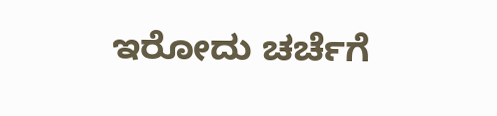ಇರೋದು ಚರ್ಚೆಗೆ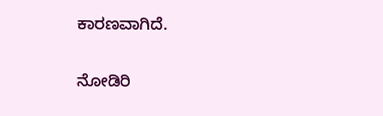ಕಾರಣವಾಗಿದೆ.

ನೋಡಿರಿ